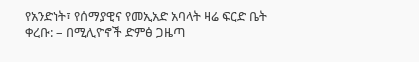የአንድነት፣ የሰማያዊና የመኢአድ አባላት ዛሬ ፍርድ ቤት ቀረቡ: – በሚሊዮኖች ድምፅ ጋዜጣ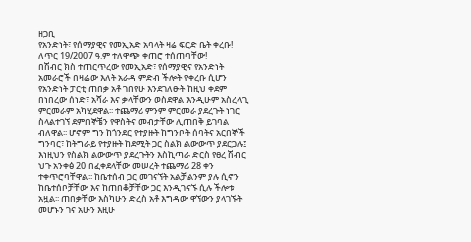ዘጋቢ
የአንድነት፣ የሰማያዊና የመኢአድ አባላት ዛሬ ፍርድ ቤት ቀረቡ! ለጥር 19/2007 ዓ.ም ተለዋጭ ቀጠሮ ተሰጠባቸው!
በሽብር ክስ ተጠርጥረው የመኢአድ፣ የሰማያዊና የአንድነት አመራሮች በዛሬው እለት አራዳ ምድብ ችሎት የቀረቡ ሲሆን የአንድነት ፓርቲ ጠበቃ አቶ ገበየሁ እንደገለፁት ከዚህ ቀደም በነበረው ሰነድ፣ አሻራ እና ቃላቸውን ወስደዋል እንዲሁም አስረላጊ ምርመራም አካሂደዋል፡፡ ተጨማሪ ምንም ምርመራ ያደረጉት ነገር ስላልተገኘ ደምበኞቼን የዋስትና መብታቸው ሊጠበቅ ይገባል ብለዋል፡፡ ሆኖም ግን ከጎንደር የተያዙት ከግንቦት ሰባትና አርበኞች ግንባር፣ ከትግራይ የተያዙት ከደሚት ጋር ስልክ ልውውጥ ያደርጋሉ፤ እነዚህን የስልክ ልውውጥ ያደረጉትን እስኪጣራ ድርስ የፀረ ሽብር ህጉ አንቀፅ 20 በፈቀደላቸው መሠረት ተጨማሪ 28 ቀን ተቀጥሮባቸዋል፡፡ ከቤተሰብ ጋር መገናኘት አልቻልንም ያሉ ሲኖን ከቤተሰቦቻቸው እና ከጠበቆቻቸው ጋር እንዲገናኙ ሲሉ ችሎቱ አዟል፡፡ ጠበቃቸው እስካሁን ድረስ አቶ እግዳው ዋኘውን ያላገኙት መሆኑን ገና አሁን እዚሁ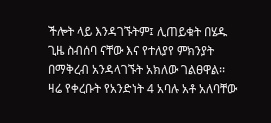ችሎት ላይ እንዳገኙትም፤ ሊጠይቁት በሄዱ ጊዜ ስብሰባ ናቸው እና የተለያየ ምክንያት በማቅረብ አንዳላገኙት አክለው ገልፀዋል፡፡ ዛሬ የቀረቡት የአንድነት 4 አባሉ አቶ አለባቸው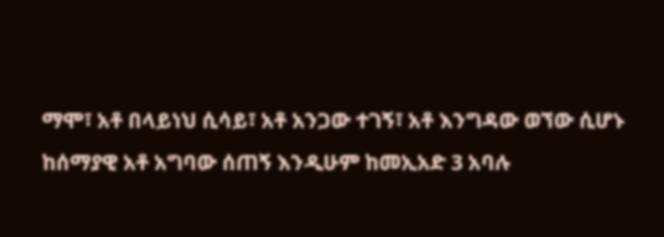ማሞ፣ አቶ በላይነህ ሲሳይ፣ አቶ አንጋው ተገኝ፣ አቶ እንግዳው ወኘው ሲሆኑ ከሰማያዊ አቶ አግባው ሰጠኝ እንዲሁም ከመኢአድ 3 አባሉ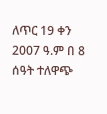ለጥር 19 ቀን 2007 ዓ.ም በ 8 ሰዓት ተለዋጭ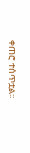ቀጠሮ ተሰጥቷል፡፡